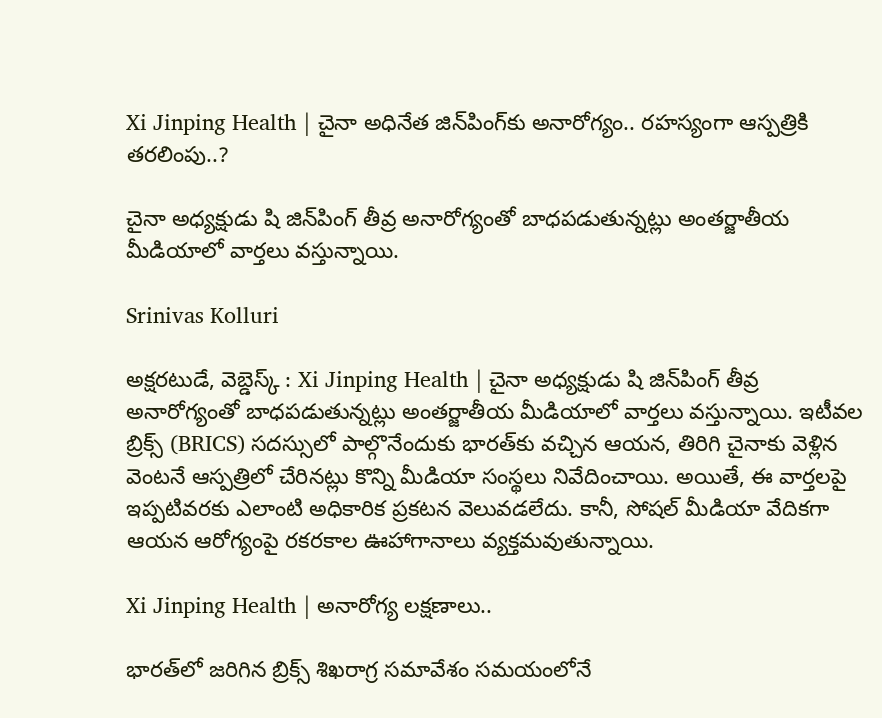Xi Jinping Health | చైనా అధినేత జిన్‌పింగ్‌కు అనారోగ్యం.. రహస్యంగా ఆస్పత్రికి తరలింపు..?

చైనా అధ్యక్షుడు షి జిన్‌పింగ్ తీవ్ర అనారోగ్యంతో బాధపడుతున్నట్లు అంతర్జాతీయ మీడియాలో వార్తలు వస్తున్నాయి.

Srinivas Kolluri

అక్షరటుడే, వెబ్డెస్క్ : Xi Jinping Health | చైనా అధ్యక్షుడు షి జిన్‌పింగ్ తీవ్ర అనారోగ్యంతో బాధపడుతున్నట్లు అంతర్జాతీయ మీడియాలో వార్తలు వస్తున్నాయి. ఇటీవల బ్రిక్స్ (BRICS) సదస్సులో పాల్గొనేందుకు భారత్‌కు వచ్చిన ఆయన, తిరిగి చైనాకు వెళ్లిన వెంటనే ఆస్పత్రిలో చేరినట్లు కొన్ని మీడియా సంస్థలు నివేదించాయి. అయితే, ఈ వార్తలపై ఇప్పటివరకు ఎలాంటి అధికారిక ప్రకటన వెలువడలేదు. కానీ, సోషల్ మీడియా వేదికగా ఆయన ఆరోగ్యంపై రకరకాల ఊహాగానాలు వ్యక్తమవుతున్నాయి.

Xi Jinping Health | అనారోగ్య లక్షణాలు..

భారత్‌లో జరిగిన బ్రిక్స్ శిఖరాగ్ర సమావేశం సమయంలోనే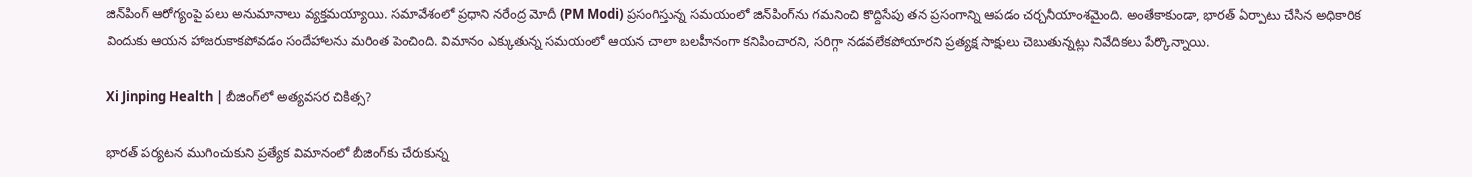జిన్‌పింగ్ ఆరోగ్యంపై పలు అనుమానాలు వ్యక్తమయ్యాయి. సమావేశంలో ప్రధాని నరేంద్ర మోదీ (PM Modi) ప్రసంగిస్తున్న సమయంలో జిన్‌పింగ్‌ను గమనించి కొద్దిసేపు తన ప్రసంగాన్ని ఆపడం చర్చనీయాంశమైంది. అంతేకాకుండా, భారత్ ఏర్పాటు చేసిన అధికారిక విందుకు ఆయన హాజరుకాకపోవడం సందేహాలను మరింత పెంచింది. విమానం ఎక్కుతున్న సమయంలో ఆయన చాలా బలహీనంగా కనిపించారని, సరిగ్గా నడవలేకపోయారని ప్రత్యక్ష సాక్షులు చెబుతున్నట్లు నివేదికలు పేర్కొన్నాయి.

Xi Jinping Health | బీజింగ్‌లో అత్యవసర చికిత్స?

భారత్ పర్యటన ముగించుకుని ప్రత్యేక విమానంలో బీజింగ్‌కు చేరుకున్న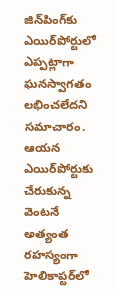జిన్‌పింగ్‌కు ఎయిర్‌పోర్టులో ఎప్పట్లాగా ఘనస్వాగతం లభించలేదని సమాచారం. ఆయన ఎయిర్‌పోర్టుకు చేరుకున్న వెంటనే అత్యంత రహస్యంగా హెలికాప్టర్‌లో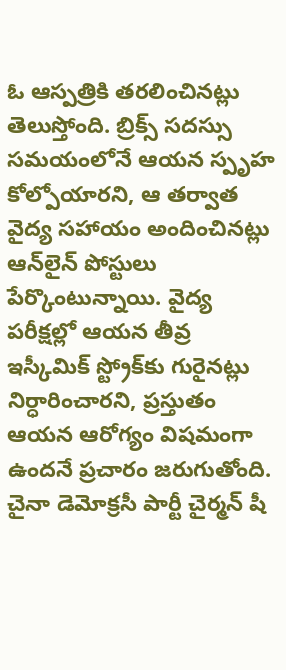ఓ ఆస్పత్రికి తరలించినట్లు తెలుస్తోంది. బ్రిక్స్ సదస్సు సమయంలోనే ఆయన స్పృహ కోల్పోయారని, ఆ తర్వాత వైద్య సహాయం అందించినట్లు ఆన్‌లైన్ పోస్టులు పేర్కొంటున్నాయి. వైద్య పరీక్షల్లో ఆయన తీవ్ర ఇస్కీమిక్ స్ట్రోక్‌కు గురైనట్లు నిర్ధారించారని, ప్రస్తుతం ఆయన ఆరోగ్యం విషమంగా ఉందనే ప్రచారం జరుగుతోంది. చైనా డెమోక్రసీ పార్టీ చైర్మన్ షీ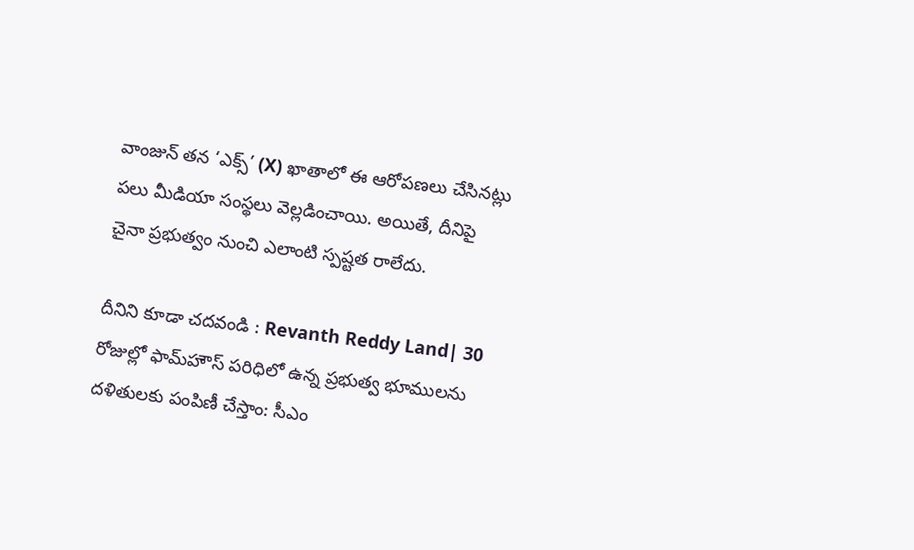వాంజున్ తన ‘ఎక్స్’ (X) ఖాతాలో ఈ ఆరోపణలు చేసినట్లు పలు మీడియా సంస్థలు వెల్లడించాయి. అయితే, దీనిపై చైనా ప్రభుత్వం నుంచి ఎలాంటి స్పష్టత రాలేదు.

దీనిని కూడా చదవండి : Revanth Reddy Land| 30 రోజుల్లో ఫామ్‌హౌస్‌ పరిధిలో ఉన్న ప్రభుత్వ భూములను దళితులకు పంపిణీ చేస్తాం: సీఎం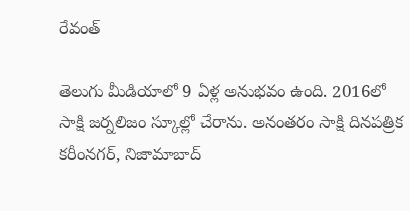రేవంత్

తెలుగు మీడియాలో 9 ఏళ్ల అనుభవం ఉంది. 2016లో సాక్షి జర్నలిజం స్కూల్లో చేరాను. అనంతరం సాక్షి దినపత్రిక కరీంనగర్, నిజామాబాద్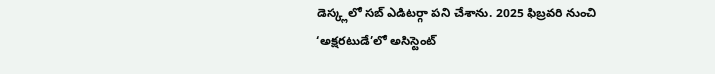డెస్క్లలో సబ్ ఎడిటర్గా పని చేశాను. 2025 ఫిబ్రవరి నుంచి ‘అక్షరటుడే’లో అసిస్టెంట్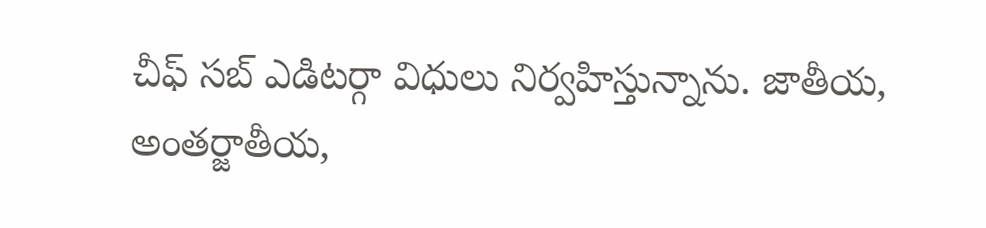చీఫ్ సబ్ ఎడిటర్గా విధులు నిర్వహిస్తున్నాను. జాతీయ, అంతర్జాతీయ,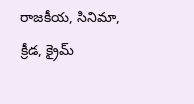రాజకీయ, సినిమా, క్రీడ, క్రైమ్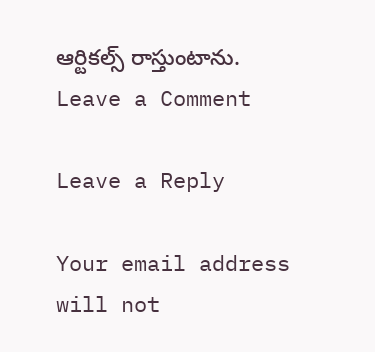ఆర్టికల్స్ రాస్తుంటాను.
Leave a Comment

Leave a Reply

Your email address will not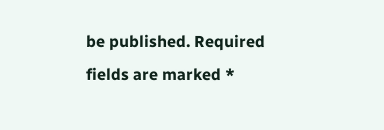be published. Required fields are marked *